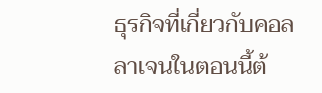ธุรกิจที่เกี่ยวกับคอลลาเจนในตอนนี้ต้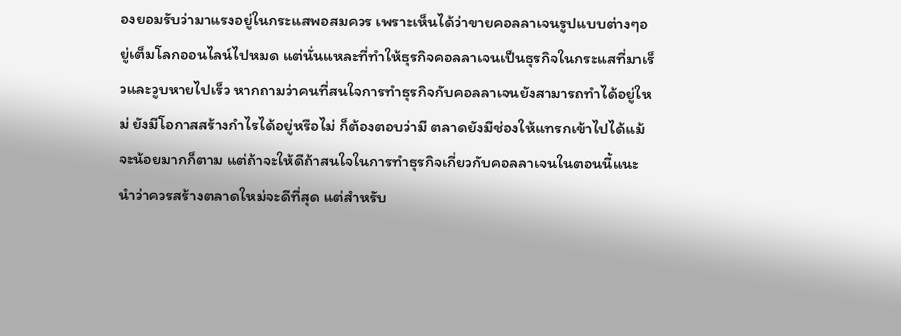องยอมรับว่ามาแรงอยู่ในกระแสพอสมควร เพราะเห็นได้ว่าขายคอลลาเจนรูปแบบต่างๆอยู่เต็มโลกออนไลน์ไปหมด แต่นั่นแหละที่ทำให้ธุรกิจคอลลาเจนเป็นธุรกิจในกระแสที่มาเร็วและวูบหายไปเร็ว หากถามว่าคนที่สนใจการทำธุรกิจกับคอลลาเจนยังสามารถทำได้อยู่ใหม่ ยังมีโอกาสสร้างกำไรได้อยู่หรือไม่ ก็ต้องตอบว่ามี ตลาดยังมีช่องให้แทรกเข้าไปได้แม้จะน้อยมากก็ตาม แต่ถ้าจะให้ดีถ้าสนใจในการทำธุรกิจเกี่ยวกับคอลลาเจนในตอนนี้แนะนำว่าควรสร้างตลาดใหม่จะดีที่สุด แต่สำหรับ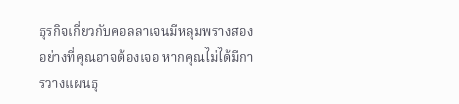ธุรกิจเกี่ยวกับคอลลาเจนมีหลุมพรางสองอย่างที่คุณอาจต้องเจอ หากคุณไม่ได้มีการวางแผนธุ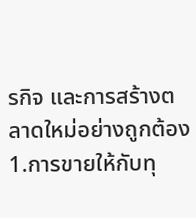รกิจ และการสร้างตลาดใหม่อย่างถูกต้อง
1.การขายให้กับทุ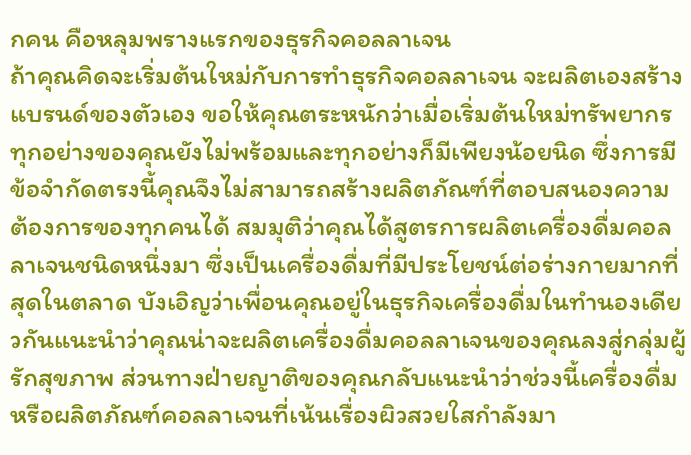กคน คือหลุมพรางแรกของธุรกิจคอลลาเจน
ถ้าคุณคิดจะเริ่มต้นใหม่กับการทำธุรกิจคอลลาเจน จะผลิตเองสร้างแบรนด์ของตัวเอง ขอให้คุณตระหนักว่าเมื่อเริ่มต้นใหม่ทรัพยากรทุกอย่างของคุณยังไม่พร้อมและทุกอย่างก็มีเพียงน้อยนิด ซึ่งการมีข้อจำกัดตรงนี้คุณจึงไม่สามารถสร้างผลิตภัณฑ์ที่ตอบสนองความต้องการของทุกคนได้ สมมุติว่าคุณได้สูตรการผลิตเครื่องดื่มคอลลาเจนชนิดหนึ่งมา ซึ่งเป็นเครื่องดื่มที่มีประโยชน์ต่อร่างกายมากที่สุดในตลาด บังเอิญว่าเพื่อนคุณอยู่ในธุรกิจเครื่องดื่มในทำนองเดียวกันแนะนำว่าคุณน่าจะผลิตเครื่องดื่มคอลลาเจนของคุณลงสู่กลุ่มผู้รักสุขภาพ ส่วนทางฝ่ายญาติของคุณกลับแนะนำว่าช่วงนี้เครื่องดื่มหรือผลิตภัณฑ์คอลลาเจนที่เน้นเรื่องผิวสวยใสกำลังมา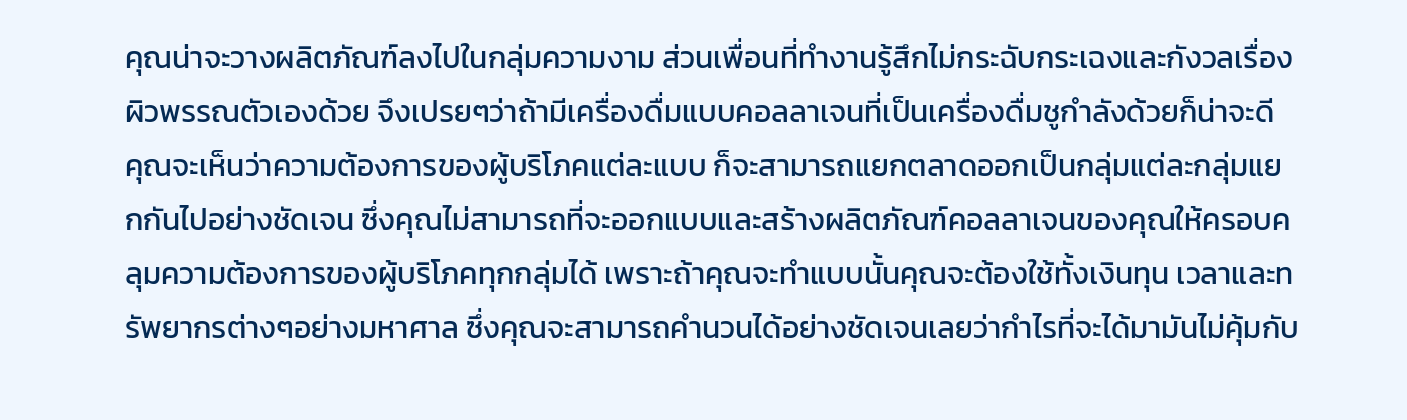คุณน่าจะวางผลิตภัณฑ์ลงไปในกลุ่มความงาม ส่วนเพื่อนที่ทำงานรู้สึกไม่กระฉับกระเฉงและกังวลเรื่องผิวพรรณตัวเองด้วย จึงเปรยๆว่าถ้ามีเครื่องดื่มแบบคอลลาเจนที่เป็นเครื่องดื่มชูกำลังด้วยก็น่าจะดี
คุณจะเห็นว่าความต้องการของผู้บริโภคแต่ละแบบ ก็จะสามารถแยกตลาดออกเป็นกลุ่มแต่ละกลุ่มแยกกันไปอย่างชัดเจน ซึ่งคุณไม่สามารถที่จะออกแบบและสร้างผลิตภัณฑ์คอลลาเจนของคุณให้ครอบคลุมความต้องการของผู้บริโภคทุกกลุ่มได้ เพราะถ้าคุณจะทำแบบนั้นคุณจะต้องใช้ทั้งเงินทุน เวลาและทรัพยากรต่างๆอย่างมหาศาล ซึ่งคุณจะสามารถคำนวนได้อย่างชัดเจนเลยว่ากำไรที่จะได้มามันไม่คุ้มกับ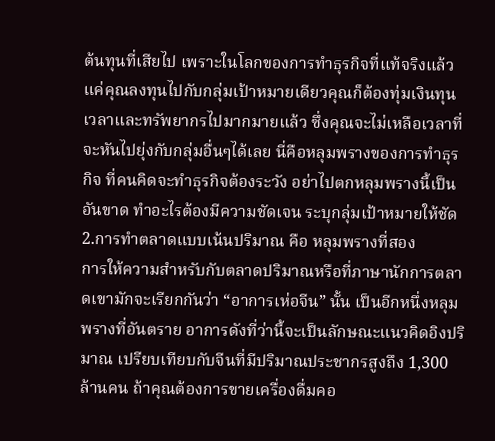ต้นทุนที่เสียไป เพราะในโลกของการทำธุรกิจที่แท้จริงแล้ว แค่คุณลงทุนไปกับกลุ่มเป้าหมายเดียวคุณก็ต้องทุ่มเงินทุน เวลาและทรัพยากรไปมากมายแล้ว ซึ่งคุณจะไม่เหลือเวลาที่จะหันไปยุ่งกับกลุ่มอื่นๆได้เลย นี่คือหลุมพรางของการทำธุรกิจ ที่คนคิดจะทำธุรกิจต้องระวัง อย่าไปตกหลุมพรางนี้เป็นอันขาด ทำอะไรต้องมีความชัดเจน ระบุกลุ่มเป้าหมายให้ชัด
2.การทำตลาดแบบเน้นปริมาณ คือ หลุมพรางที่สอง
การให้ความสำหรับกับตลาดปริมาณหรือที่ภาษานักการตลาดเขามักจะเรียกกันว่า “อาการเห่อจีน” นั้น เป็นอีกหนึ่งหลุมพรางที่อันตราย อาการดังที่ว่านี้จะเป็นลักษณะแนวคิดอิงปริมาณ เปรียบเทียบกับจีนที่มีปริมาณประชากรสูงถึง 1,300 ล้านคน ถ้าคุณต้องการขายเครื่องดื่มคอ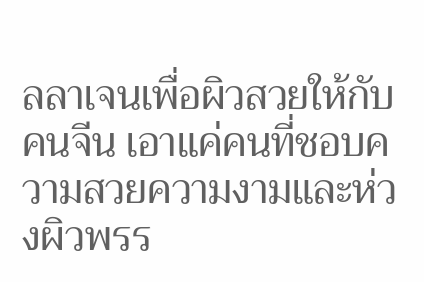ลลาเจนเพื่อผิวสวยให้กับคนจีน เอาแค่คนที่ชอบความสวยความงามและห่วงผิวพรร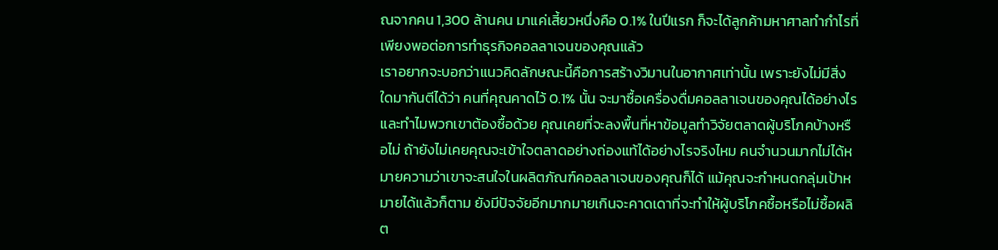ณจากคน 1,300 ล้านคน มาแค่เสี้ยวหนึ่งคือ 0.1% ในปีแรก ก็จะได้ลูกค้ามหาศาลทำกำไรที่เพียงพอต่อการทำธุรกิจคอลลาเจนของคุณแล้ว
เราอยากจะบอกว่าแนวคิดลักษณะนี้คือการสร้างวิมานในอากาศเท่านั้น เพราะยังไม่มีสิ่งใดมากันตีได้ว่า คนที่คุณคาดไว้ 0.1% นั้น จะมาซื้อเครื่องดื่มคอลลาเจนของคุณได้อย่างไร และทำไมพวกเขาต้องซื้อด้วย คุณเคยที่จะลงพื้นที่หาข้อมูลทำวิจัยตลาดผู้บริโภคบ้างหรือไม่ ถ้ายังไม่เคยคุณจะเข้าใจตลาดอย่างถ่องแท้ได้อย่างไรจริงไหม คนจำนวนมากไม่ได้หมายความว่าเขาจะสนใจในผลิตภัณฑ์คอลลาเจนของคุณก็ได้ แม้คุณจะกำหนดกลุ่มเป้าหมายได้แล้วก็ตาม ยังมีปัจจัยอีกมากมายเกินจะคาดเดาที่จะทำให้ผู้บริโภคซื้อหรือไม่ซื้อผลิต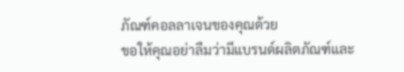ภัณฑ์คอลลาเจนของคุณด้วย
ขอให้คุณอย่าลืมว่ามีแบรนด์ผลิตภัณฑ์และ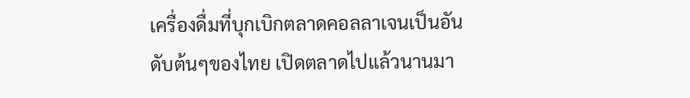เครื่องดื่มที่บุกเบิกตลาดคอลลาเจนเป็นอันดับต้นๆของไทย เปิดตลาดไปแล้วนานมา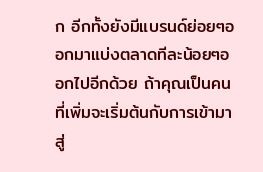ก อีกทั้งยังมีแบรนด์ย่อยๆออกมาแบ่งตลาดทีละน้อยๆออกไปอีกด้วย ถ้าคุณเป็นคนที่เพิ่มจะเริ่มต้นกับการเข้ามาสู่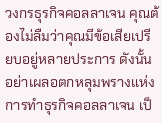วงกรธุรกิจคอลลาเจน คุณต้องไม่ลืมว่าคุณมีข้อเสียเปรียบอยู่หลายประการ ดังนั้นอย่าเผลอตกหลุมพรางแห่งการทำธุรกิจคอลลาเจน เป็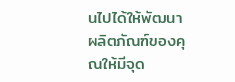นไปได้ให้พัฒนาผลิตภัณฑ์ของคุณให้มีจุด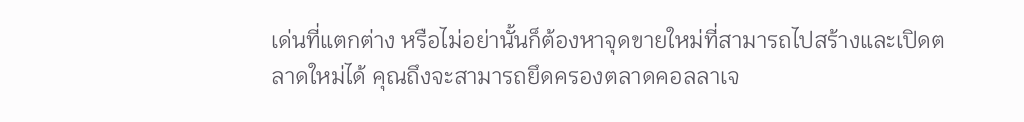เด่นที่แตกต่าง หรือไม่อย่านั้นก็ต้องหาจุดขายใหม่ที่สามารถไปสร้างและเปิดตลาดใหม่ได้ คุณถึงจะสามารถยึดครองตลาดคอลลาเจ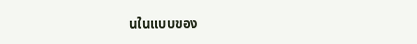นในแบบของ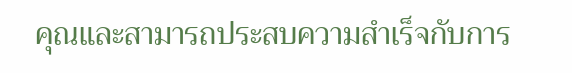คุณและสามารถประสบความสำเร็จกับการ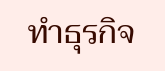ทำธุรกิจ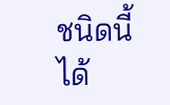ชนิดนี้ได้